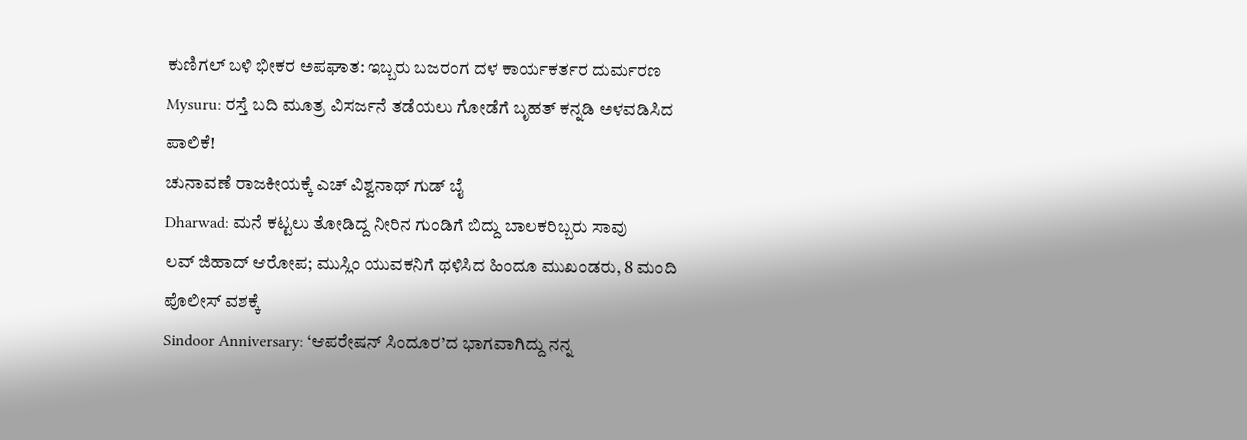ಕುಣಿಗಲ್ ಬಳಿ ಭೀಕರ ಅಪಘಾತ: ಇಬ್ಬರು ಬಜರಂಗ ದಳ ಕಾರ್ಯಕರ್ತರ ದುರ್ಮರಣ
Mysuru: ರಸ್ತೆ ಬದಿ ಮೂತ್ರ ವಿಸರ್ಜನೆ ತಡೆಯಲು ಗೋಡೆಗೆ ಬೃಹತ್ ಕನ್ನಡಿ ಅಳವಡಿಸಿದ ಪಾಲಿಕೆ!
ಚುನಾವಣೆ ರಾಜಕೀಯಕ್ಕೆ ಎಚ್ ವಿಶ್ವನಾಥ್ ಗುಡ್ ಬೈ
Dharwad: ಮನೆ ಕಟ್ಟಲು ತೋಡಿದ್ದ ನೀರಿನ ಗುಂಡಿಗೆ ಬಿದ್ದು ಬಾಲಕರಿಬ್ಬರು ಸಾವು
ಲವ್ ಜಿಹಾದ್ ಆರೋಪ; ಮುಸ್ಲಿಂ ಯುವಕನಿಗೆ ಥಳಿಸಿದ ಹಿಂದೂ ಮುಖಂಡರು, 8 ಮಂದಿ ಪೊಲೀಸ್ ವಶಕ್ಕೆ
Sindoor Anniversary: ‘ಆಪರೇಷನ್ ಸಿಂದೂರ’ದ ಭಾಗವಾಗಿದ್ದು ನನ್ನ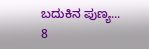ಬದುಕಿನ ಪುಣ್ಯ...
8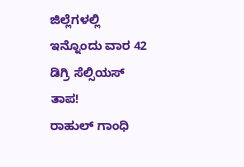ಜಿಲ್ಲೆಗಳಲ್ಲಿ ಇನ್ನೊಂದು ವಾರ 42 ಡಿಗ್ರಿ ಸೆಲ್ಸಿಯಸ್ ತಾಪ!
ರಾಹುಲ್ ಗಾಂಧಿ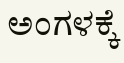ಅಂಗಳಕ್ಕೆ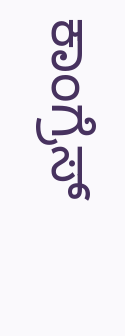ಕಾಂಗ್ರೆಸ್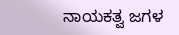ನಾಯಕತ್ವ ಜಗಳ